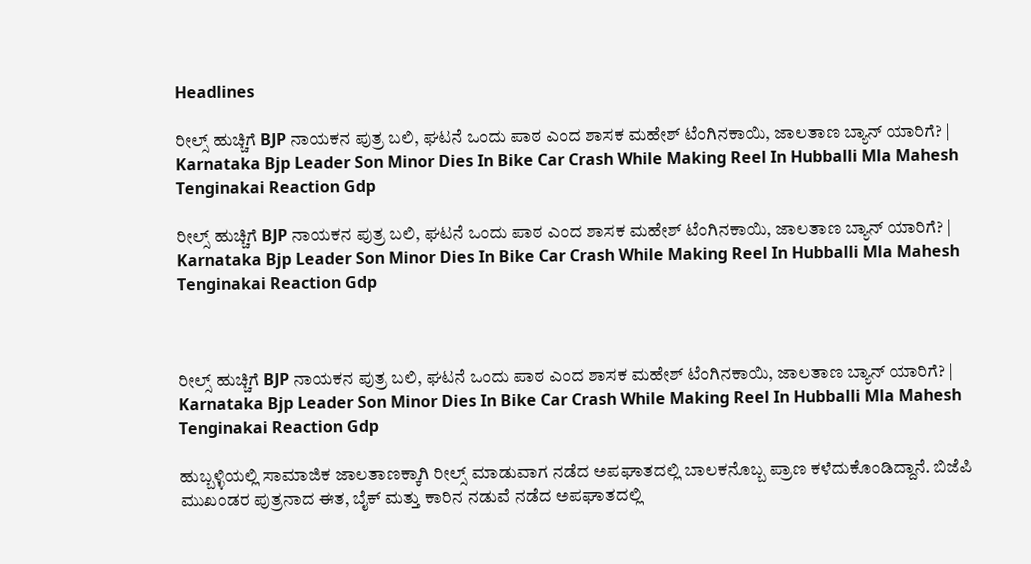Headlines

ರೀಲ್ಸ್ ಹುಚ್ಚಿಗೆ BJP ನಾಯಕನ ಪುತ್ರ ಬಲಿ, ಘಟನೆ ಒಂದು ಪಾಠ ಎಂದ ಶಾಸಕ ಮಹೇಶ್ ಟೆಂಗಿನಕಾಯಿ, ಜಾಲತಾಣ ಬ್ಯಾನ್ ಯಾರಿಗೆ? | Karnataka Bjp Leader Son Minor Dies In Bike Car Crash While Making Reel In Hubballi Mla Mahesh Tenginakai Reaction Gdp

ರೀಲ್ಸ್ ಹುಚ್ಚಿಗೆ BJP ನಾಯಕನ ಪುತ್ರ ಬಲಿ, ಘಟನೆ ಒಂದು ಪಾಠ ಎಂದ ಶಾಸಕ ಮಹೇಶ್ ಟೆಂಗಿನಕಾಯಿ, ಜಾಲತಾಣ ಬ್ಯಾನ್ ಯಾರಿಗೆ? | Karnataka Bjp Leader Son Minor Dies In Bike Car Crash While Making Reel In Hubballi Mla Mahesh Tenginakai Reaction Gdp



ರೀಲ್ಸ್ ಹುಚ್ಚಿಗೆ BJP ನಾಯಕನ ಪುತ್ರ ಬಲಿ, ಘಟನೆ ಒಂದು ಪಾಠ ಎಂದ ಶಾಸಕ ಮಹೇಶ್ ಟೆಂಗಿನಕಾಯಿ, ಜಾಲತಾಣ ಬ್ಯಾನ್ ಯಾರಿಗೆ? | Karnataka Bjp Leader Son Minor Dies In Bike Car Crash While Making Reel In Hubballi Mla Mahesh Tenginakai Reaction Gdp

ಹುಬ್ಬಳ್ಳಿಯಲ್ಲಿ ಸಾಮಾಜಿಕ ಜಾಲತಾಣಕ್ಕಾಗಿ ರೀಲ್ಸ್ ಮಾಡುವಾಗ ನಡೆದ ಅಪಘಾತದಲ್ಲಿ ಬಾಲಕನೊಬ್ಬ ಪ್ರಾಣ ಕಳೆದುಕೊಂಡಿದ್ದಾನೆ. ಬಿಜೆಪಿ ಮುಖಂಡರ ಪುತ್ರನಾದ ಈತ, ಬೈಕ್ ಮತ್ತು ಕಾರಿನ ನಡುವೆ ನಡೆದ ಅಪಘಾತದಲ್ಲಿ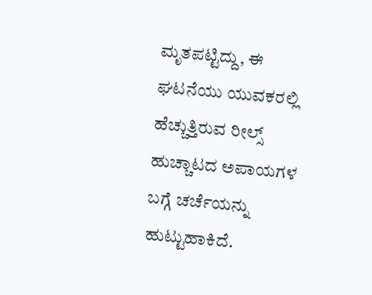ಮೃತಪಟ್ಟಿದ್ದು, ಈ ಘಟನೆಯು ಯುವಕರಲ್ಲಿ ಹೆಚ್ಚುತ್ತಿರುವ ರೀಲ್ಸ್ ಹುಚ್ಚಾಟದ ಅಪಾಯಗಳ ಬಗ್ಗೆ ಚರ್ಚೆಯನ್ನು ಹುಟ್ಟುಹಾಕಿದೆ.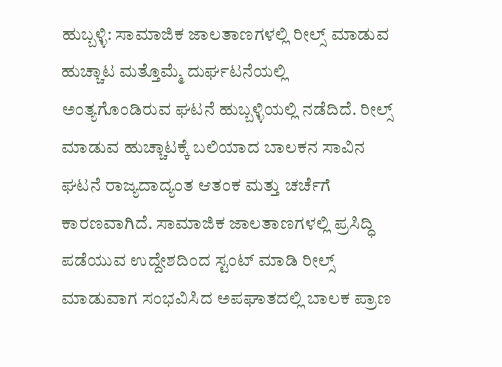ಹುಬ್ಬಳ್ಳಿ: ಸಾಮಾಜಿಕ ಜಾಲತಾಣಗಳಲ್ಲಿ ರೀಲ್ಸ್ ಮಾಡುವ ಹುಚ್ಚಾಟ ಮತ್ತೊಮ್ಮೆ ದುರ್ಘಟನೆಯಲ್ಲಿ ಅಂತ್ಯಗೊಂಡಿರುವ ಘಟನೆ ಹುಬ್ಬಳ್ಳಿಯಲ್ಲಿ ನಡೆದಿದೆ. ರೀಲ್ಸ್ ಮಾಡುವ ಹುಚ್ಚಾಟಕ್ಕೆ ಬಲಿಯಾದ ಬಾಲಕನ ಸಾವಿನ ಘಟನೆ ರಾಜ್ಯದಾದ್ಯಂತ ಆತಂಕ ಮತ್ತು ಚರ್ಚೆಗೆ ಕಾರಣವಾಗಿದೆ. ಸಾಮಾಜಿಕ ಜಾಲತಾಣಗಳಲ್ಲಿ ಪ್ರಸಿದ್ಧಿ ಪಡೆಯುವ ಉದ್ದೇಶದಿಂದ ಸ್ಟಂಟ್ ಮಾಡಿ ರೀಲ್ಸ್ ಮಾಡುವಾಗ ಸಂಭವಿಸಿದ ಅಪಘಾತದಲ್ಲಿ ಬಾಲಕ ಪ್ರಾಣ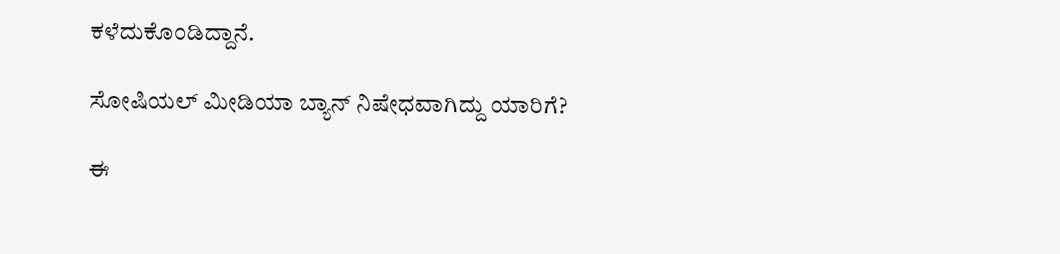ಕಳೆದುಕೊಂಡಿದ್ದಾನೆ.

ಸೋಷಿಯಲ್ ಮೀಡಿಯಾ ಬ್ಯಾನ್ ನಿಷೇಧವಾಗಿದ್ದು ಯಾರಿಗೆ?

ಈ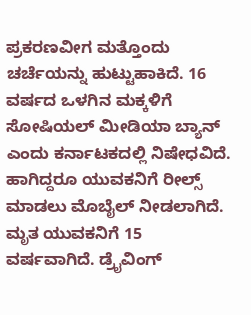ಪ್ರಕರಣವೀಗ ಮತ್ತೊಂದು ಚರ್ಚೆಯನ್ನು ಹುಟ್ಟುಹಾಕಿದೆ. 16 ವರ್ಷದ ಒಳಗಿನ ಮಕ್ಕಳಿಗೆ ಸೋಷಿಯಲ್ ಮೀಡಿಯಾ ಬ್ಯಾನ್ ಎಂದು ಕರ್ನಾಟಕದಲ್ಲಿ ನಿಷೇಧವಿದೆ. ಹಾಗಿದ್ದರೂ ಯುವಕನಿಗೆ ರೀಲ್ಸ್ ಮಾಡಲು ಮೊಬೈಲ್ ನೀಡಲಾಗಿದೆ. ಮೃತ ಯುವಕನಿಗೆ 15 ವರ್ಷವಾಗಿದೆ. ಡ್ರೈವಿಂಗ್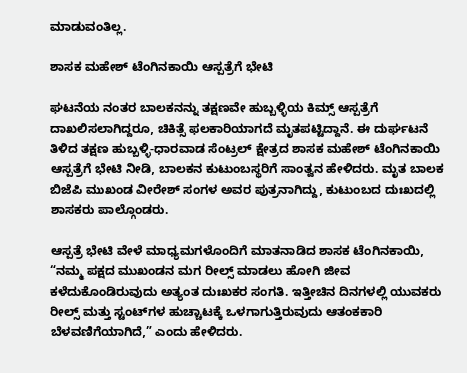ಮಾಡುವಂತಿಲ್ಲ.

ಶಾಸಕ ಮಹೇಶ್ ಟೆಂಗಿನಕಾಯಿ ಆಸ್ಪತ್ರೆಗೆ ಭೇಟಿ

ಘಟನೆಯ ನಂತರ ಬಾಲಕನನ್ನು ತಕ್ಷಣವೇ ಹುಬ್ಬಳ್ಳಿಯ ಕಿಮ್ಸ್ ಆಸ್ಪತ್ರೆಗೆ ದಾಖಲಿಸಲಾಗಿದ್ದರೂ, ಚಿಕಿತ್ಸೆ ಫಲಕಾರಿಯಾಗದೆ ಮೃತಪಟ್ಟಿದ್ದಾನೆ. ಈ ದುರ್ಘಟನೆ ತಿಳಿದ ತಕ್ಷಣ ಹುಬ್ಬಳ್ಳಿ-ಧಾರವಾಡ ಸೆಂಟ್ರಲ್ ಕ್ಷೇತ್ರದ ಶಾಸಕ ಮಹೇಶ್ ಟೆಂಗಿನಕಾಯಿ ಆಸ್ಪತ್ರೆಗೆ ಭೇಟಿ ನೀಡಿ, ಬಾಲಕನ ಕುಟುಂಬಸ್ಥರಿಗೆ ಸಾಂತ್ವನ ಹೇಳಿದರು. ಮೃತ ಬಾಲಕ ಬಿಜೆಪಿ ಮುಖಂಡ ವೀರೇಶ್ ಸಂಗಳ ಅವರ ಪುತ್ರನಾಗಿದ್ದು, ಕುಟುಂಬದ ದುಃಖದಲ್ಲಿ ಶಾಸಕರು ಪಾಲ್ಗೊಂಡರು.

ಆಸ್ಪತ್ರೆ ಭೇಟಿ ವೇಳೆ ಮಾಧ್ಯಮಗಳೊಂದಿಗೆ ಮಾತನಾಡಿದ ಶಾಸಕ ಟೆಂಗಿನಕಾಯಿ, “ನಮ್ಮ ಪಕ್ಷದ ಮುಖಂಡನ ಮಗ ರೀಲ್ಸ್ ಮಾಡಲು ಹೋಗಿ ಜೀವ ಕಳೆದುಕೊಂಡಿರುವುದು ಅತ್ಯಂತ ದುಃಖಕರ ಸಂಗತಿ. ಇತ್ತೀಚಿನ ದಿನಗಳಲ್ಲಿ ಯುವಕರು ರೀಲ್ಸ್ ಮತ್ತು ಸ್ಟಂಟ್‌ಗಳ ಹುಚ್ಚಾಟಕ್ಕೆ ಒಳಗಾಗುತ್ತಿರುವುದು ಆತಂಕಕಾರಿ ಬೆಳವಣಿಗೆಯಾಗಿದೆ,” ಎಂದು ಹೇಳಿದರು.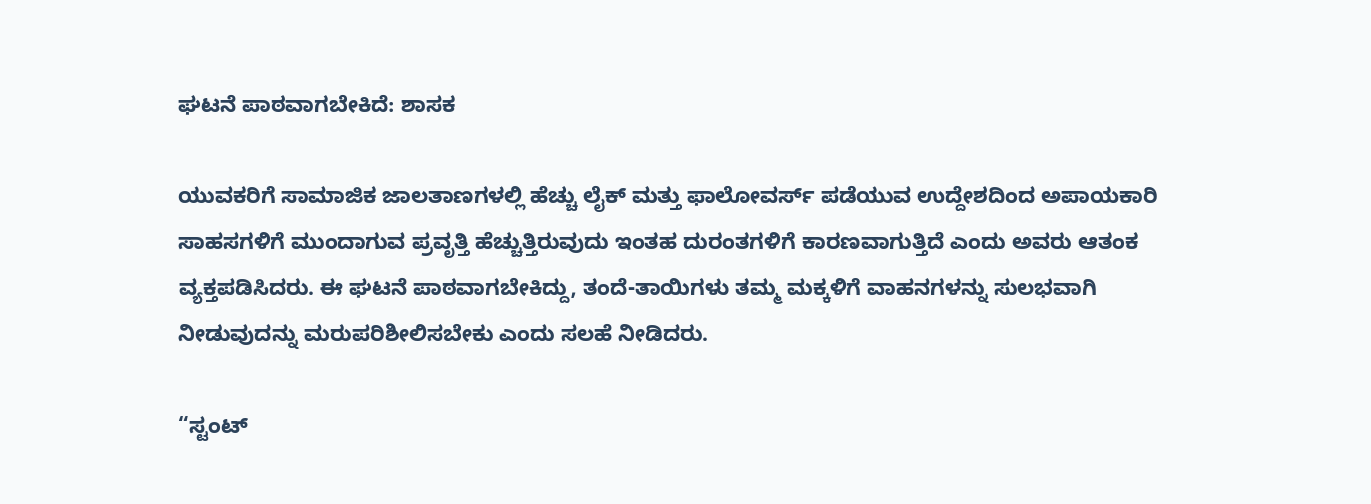ಘಟನೆ ಪಾಠವಾಗಬೇಕಿದೆ: ಶಾಸಕ

ಯುವಕರಿಗೆ ಸಾಮಾಜಿಕ ಜಾಲತಾಣಗಳಲ್ಲಿ ಹೆಚ್ಚು ಲೈಕ್ ಮತ್ತು ಫಾಲೋವರ್ಸ್ ಪಡೆಯುವ ಉದ್ದೇಶದಿಂದ ಅಪಾಯಕಾರಿ ಸಾಹಸಗಳಿಗೆ ಮುಂದಾಗುವ ಪ್ರವೃತ್ತಿ ಹೆಚ್ಚುತ್ತಿರುವುದು ಇಂತಹ ದುರಂತಗಳಿಗೆ ಕಾರಣವಾಗುತ್ತಿದೆ ಎಂದು ಅವರು ಆತಂಕ ವ್ಯಕ್ತಪಡಿಸಿದರು. ಈ ಘಟನೆ ಪಾಠವಾಗಬೇಕಿದ್ದು, ತಂದೆ-ತಾಯಿಗಳು ತಮ್ಮ ಮಕ್ಕಳಿಗೆ ವಾಹನಗಳನ್ನು ಸುಲಭವಾಗಿ ನೀಡುವುದನ್ನು ಮರುಪರಿಶೀಲಿಸಬೇಕು ಎಂದು ಸಲಹೆ ನೀಡಿದರು.

“ಸ್ಟಂಟ್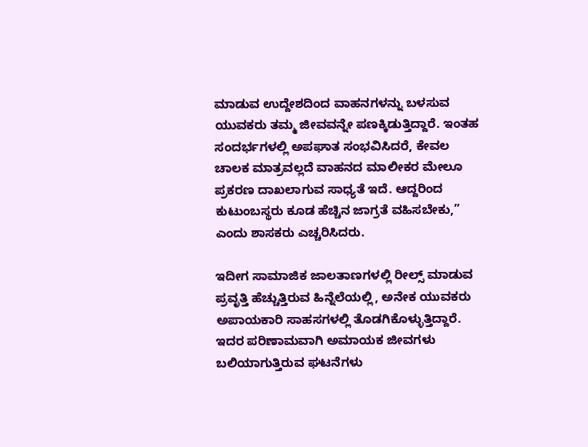ಮಾಡುವ ಉದ್ದೇಶದಿಂದ ವಾಹನಗಳನ್ನು ಬಳಸುವ ಯುವಕರು ತಮ್ಮ ಜೀವವನ್ನೇ ಪಣಕ್ಕಿಡುತ್ತಿದ್ದಾರೆ. ಇಂತಹ ಸಂದರ್ಭಗಳಲ್ಲಿ ಅಪಘಾತ ಸಂಭವಿಸಿದರೆ, ಕೇವಲ ಚಾಲಕ ಮಾತ್ರವಲ್ಲದೆ ವಾಹನದ ಮಾಲೀಕರ ಮೇಲೂ ಪ್ರಕರಣ ದಾಖಲಾಗುವ ಸಾಧ್ಯತೆ ಇದೆ. ಆದ್ದರಿಂದ ಕುಟುಂಬಸ್ಥರು ಕೂಡ ಹೆಚ್ಚಿನ ಜಾಗ್ರತೆ ವಹಿಸಬೇಕು,” ಎಂದು ಶಾಸಕರು ಎಚ್ಚರಿಸಿದರು.

ಇದೀಗ ಸಾಮಾಜಿಕ ಜಾಲತಾಣಗಳಲ್ಲಿ ರೀಲ್ಸ್ ಮಾಡುವ ಪ್ರವೃತ್ತಿ ಹೆಚ್ಚುತ್ತಿರುವ ಹಿನ್ನೆಲೆಯಲ್ಲಿ, ಅನೇಕ ಯುವಕರು ಅಪಾಯಕಾರಿ ಸಾಹಸಗಳಲ್ಲಿ ತೊಡಗಿಕೊಳ್ಳುತ್ತಿದ್ದಾರೆ. ಇದರ ಪರಿಣಾಮವಾಗಿ ಅಮಾಯಕ ಜೀವಗಳು ಬಲಿಯಾಗುತ್ತಿರುವ ಘಟನೆಗಳು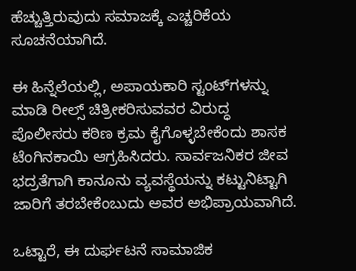ಹೆಚ್ಚುತ್ತಿರುವುದು ಸಮಾಜಕ್ಕೆ ಎಚ್ಚರಿಕೆಯ ಸೂಚನೆಯಾಗಿದೆ.

ಈ ಹಿನ್ನೆಲೆಯಲ್ಲಿ, ಅಪಾಯಕಾರಿ ಸ್ಟಂಟ್‌ಗಳನ್ನು ಮಾಡಿ ರೀಲ್ಸ್ ಚಿತ್ರೀಕರಿಸುವವರ ವಿರುದ್ಧ ಪೊಲೀಸರು ಕಠಿಣ ಕ್ರಮ ಕೈಗೊಳ್ಳಬೇಕೆಂದು ಶಾಸಕ ಟೆಂಗಿನಕಾಯಿ ಆಗ್ರಹಿಸಿದರು. ಸಾರ್ವಜನಿಕರ ಜೀವ ಭದ್ರತೆಗಾಗಿ ಕಾನೂನು ವ್ಯವಸ್ಥೆಯನ್ನು ಕಟ್ಟುನಿಟ್ಟಾಗಿ ಜಾರಿಗೆ ತರಬೇಕೆಂಬುದು ಅವರ ಅಭಿಪ್ರಾಯವಾಗಿದೆ.

ಒಟ್ಟಾರೆ, ಈ ದುರ್ಘಟನೆ ಸಾಮಾಜಿಕ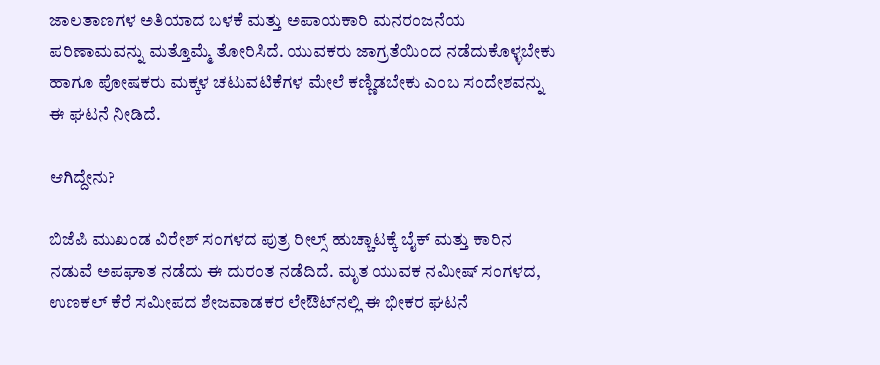ಜಾಲತಾಣಗಳ ಅತಿಯಾದ ಬಳಕೆ ಮತ್ತು ಅಪಾಯಕಾರಿ ಮನರಂಜನೆಯ ಪರಿಣಾಮವನ್ನು ಮತ್ತೊಮ್ಮೆ ತೋರಿಸಿದೆ. ಯುವಕರು ಜಾಗ್ರತೆಯಿಂದ ನಡೆದುಕೊಳ್ಳಬೇಕು ಹಾಗೂ ಪೋಷಕರು ಮಕ್ಕಳ ಚಟುವಟಿಕೆಗಳ ಮೇಲೆ ಕಣ್ಣಿಡಬೇಕು ಎಂಬ ಸಂದೇಶವನ್ನು ಈ ಘಟನೆ ನೀಡಿದೆ.

ಆಗಿದ್ದೇನು?

ಬಿಜೆಪಿ ಮುಖಂಡ ವಿರೇಶ್ ಸಂಗಳದ ಪುತ್ರ ರೀಲ್ಸ್ ಹುಚ್ಚಾಟಕ್ಕೆ ಬೈಕ್‌ ಮತ್ತು ಕಾರಿನ ನಡುವೆ ಅಪಘಾತ ನಡೆದು ಈ ದುರಂತ ನಡೆದಿದೆ. ಮೃತ ಯುವಕ ನಮೀಷ್ ಸಂಗಳದ, ಉಣಕಲ್ ಕೆರೆ ಸಮೀಪದ ಶೇಜವಾಡಕರ ಲೇಔಟ್‌ನಲ್ಲಿ ಈ ಭೀಕರ ಘಟನೆ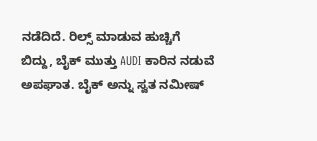ನಡೆದಿದೆ. ರಿಲ್ಸ್ ಮಾಡುವ ಹುಚ್ಚಿಗೆ ಬಿದ್ದು, ಬೈಕ್ ಮುತ್ತು AUDI ಕಾರಿನ ನಡುವೆ ಅಪಘಾತ. ಬೈಕ್ ಅನ್ನು ಸ್ವತ ನಮೀಷ್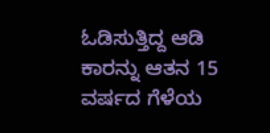ಓಡಿಸುತ್ತಿದ್ದ ಆಡಿ ಕಾರನ್ನು ಆತನ 15 ವರ್ಷದ ಗೆಳೆಯ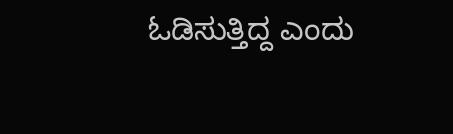ಓಡಿಸುತ್ತಿದ್ದ ಎಂದು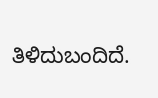ತಿಳಿದುಬಂದಿದೆ.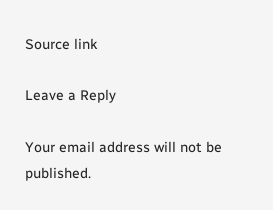Source link

Leave a Reply

Your email address will not be published.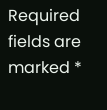Required fields are marked *